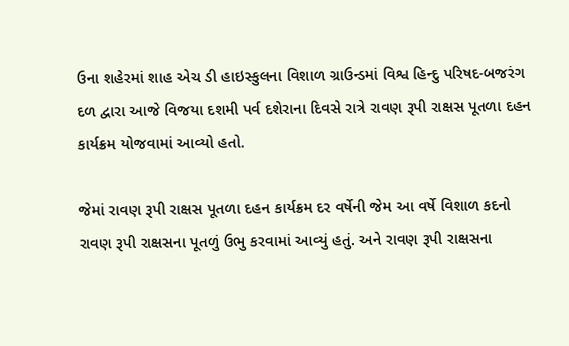ઉના શહેરમાં શાહ એચ ડી હાઇસ્કુલના વિશાળ ગ્રાઉન્ડમાં વિશ્વ હિન્દુ પરિષદ-બજરંગ દળ દ્વારા આજે વિજયા દશમી પર્વ દશેરાના દિવસે રાત્રે રાવણ રૂપી રાક્ષસ પૂતળા દહન કાર્યક્રમ યોજવામાં આવ્યો હતો.

જેમાં રાવણ રૂપી રાક્ષસ પૂતળા દહન કાર્યક્રમ દર વર્ષેની જેમ આ વર્ષે વિશાળ કદનો રાવણ રૂપી રાક્ષસના પૂતળું ઉભુ કરવામાં આવ્યું હતું. અને રાવણ રૂપી રાક્ષસના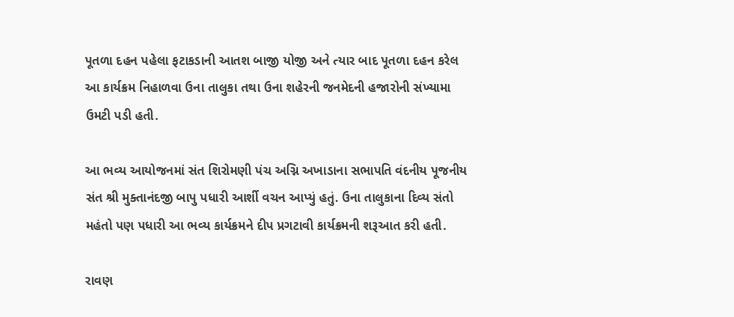પૂતળા દહન પહેલા ફટાકડાની આતશ બાજી યોજી અને ત્યાર બાદ પૂતળા દહન કરેલ આ કાર્યક્રમ નિહાળવા ઉના તાલુકા તથા ઉના શહેરની જનમેદની હજારોની સંખ્યામા ઉમટી પડી હતી.

આ ભવ્ય આયોજનમાં સંત શિરોમણી પંચ અગ્નિ અખાડાના સભાપતિ વંદનીય પૂજનીય સંત શ્રી મુક્તાનંદજી બાપુ પધારી આર્શી વચન આપ્યું હતું. ઉના તાલુકાના દિવ્ય સંતો મહંતો પણ પધારી આ ભવ્ય કાર્યક્રમને દીપ પ્રગટાવી કાર્યક્રમની શરૂઆત કરી હતી.

રાવણ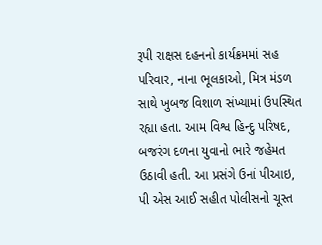રૂપી રાક્ષસ દહનનો કાર્યક્રમમાં સહ પરિવાર, નાના ભૂલકાઓ, મિત્ર મંડળ સાથે ખુબજ વિશાળ સંખ્યામાં ઉપસ્થિત રહ્યા હતા. આમ વિશ્વ હિન્દુ પરિષદ, બજરંગ દળના યુવાનો ભારે જહેમત ઉઠાવી હતી. આ પ્રસંગે ઉનાં પીઆઇ, પી એસ આઈ સહીત પોલીસનો ચૂસ્ત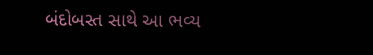બંદોબસ્ત સાથે આ ભવ્ય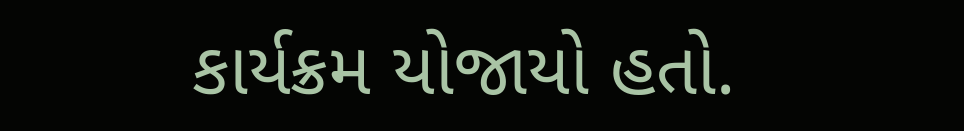કાર્યક્રમ યોજાયો હતો.